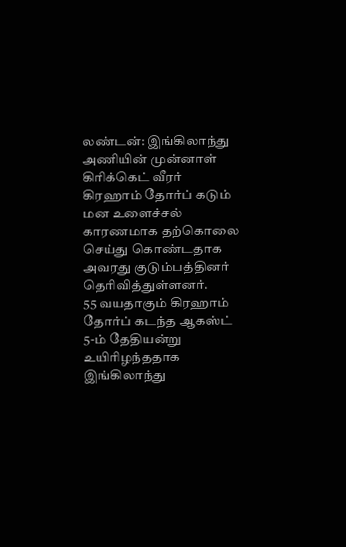லண்டன்: இங்கிலாந்து அணியின் முன்னாள் கிரிக்கெட் வீரர் கிரஹாம் தோர்ப் கடும் மன உளைச்சல் காரணமாக தற்கொலை செய்து கொண்டதாக அவரது குடும்பத்தினர் தெரிவித்துள்ளனர்.
55 வயதாகும் கிரஹாம் தோர்ப் கடந்த ஆகஸ்ட் 5-ம் தேதியன்று உயிரிழந்ததாக இங்கிலாந்து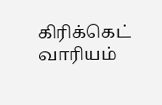கிரிக்கெட் வாரியம்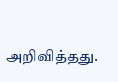அறிவித்தது.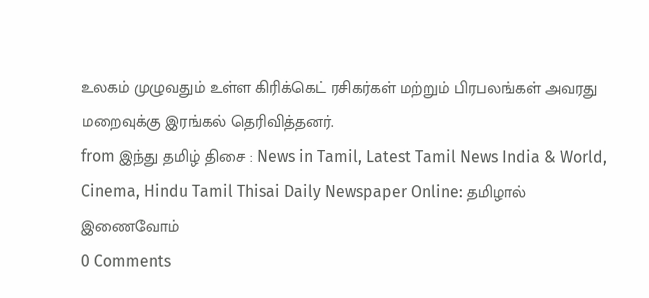உலகம் முழுவதும் உள்ள கிரிக்கெட் ரசிகர்கள் மற்றும் பிரபலங்கள் அவரது மறைவுக்கு இரங்கல் தெரிவித்தனர்.
from இந்து தமிழ் திசை : News in Tamil, Latest Tamil News India & World, Cinema, Hindu Tamil Thisai Daily Newspaper Online: தமிழால் இணைவோம்
0 Comments